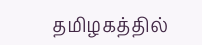தமிழகத்தில்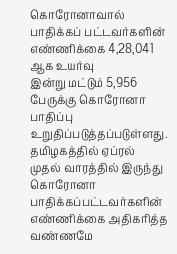கொரோனாவால் பாதிக்கப் பட்டவர்களின் எண்ணிக்கை 4,28,041 ஆக உயர்வு
இன்று மட்டும் 5,956 பேருக்கு கொரோனா பாதிப்பு உறுதிப்படுத்தப்படுள்ளது.
தமிழகத்தில் ஏப்ரல் முதல் வாரத்தில் இருந்து கொரோனா பாதிக்கப்பட்டவர்களின் எண்ணிக்கை அதிகரித்த வண்ணமே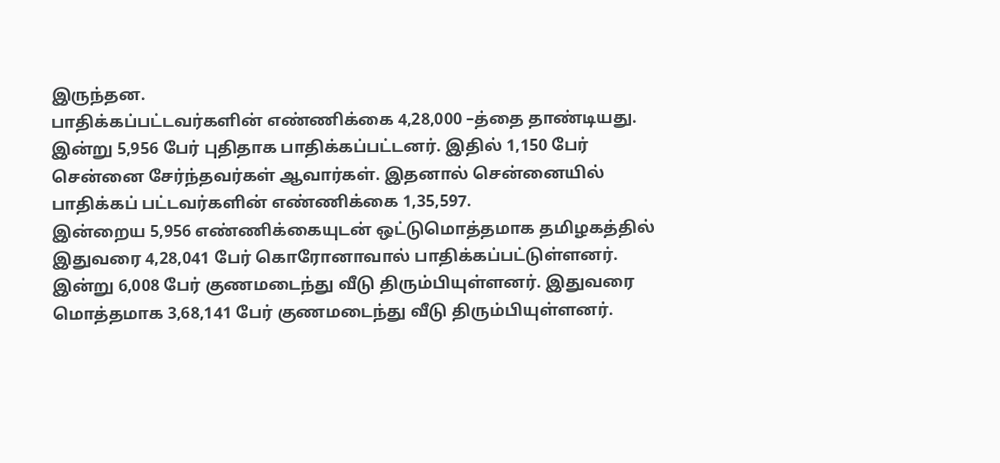இருந்தன.
பாதிக்கப்பட்டவர்களின் எண்ணிக்கை 4,28,000 –த்தை தாண்டியது.
இன்று 5,956 பேர் புதிதாக பாதிக்கப்பட்டனர். இதில் 1,150 பேர் சென்னை சேர்ந்தவர்கள் ஆவார்கள். இதனால் சென்னையில் பாதிக்கப் பட்டவர்களின் எண்ணிக்கை 1,35,597.
இன்றைய 5,956 எண்ணிக்கையுடன் ஒட்டுமொத்தமாக தமிழகத்தில் இதுவரை 4,28,041 பேர் கொரோனாவால் பாதிக்கப்பட்டுள்ளனர்.
இன்று 6,008 பேர் குணமடைந்து வீடு திரும்பியுள்ளனர். இதுவரை மொத்தமாக 3,68,141 பேர் குணமடைந்து வீடு திரும்பியுள்ளனர்.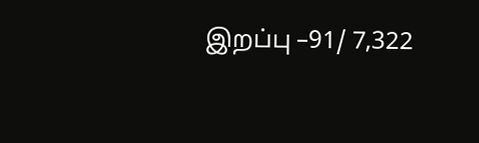இறப்பு –91/ 7,322